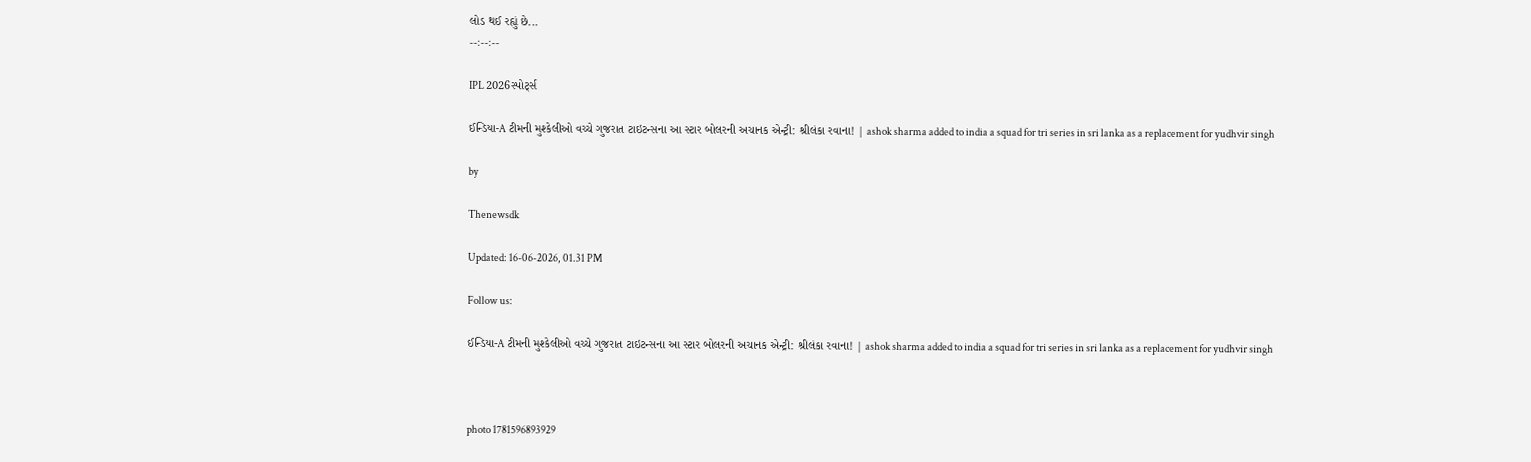લોડ થઈ રહ્યું છે...
--:--:--

IPL 2026સ્પોર્ટ્સ

ઈન્ડિયા-A ટીમની મુશ્કેલીઓ વચ્ચે ગુજરાત ટાઇટન્સના આ સ્ટાર બોલરની અચાનક એન્ટ્રી: શ્રીલંકા રવાના! | ashok sharma added to india a squad for tri series in sri lanka as a replacement for yudhvir singh

by

Thenewsdk

Updated: 16-06-2026, 01.31 PM

Follow us:

ઈન્ડિયા-A ટીમની મુશ્કેલીઓ વચ્ચે ગુજરાત ટાઇટન્સના આ સ્ટાર બોલરની અચાનક એન્ટ્રી: શ્રીલંકા રવાના! | ashok sharma added to india a squad for tri series in sri lanka as a replacement for yudhvir singh



photo 1781596893929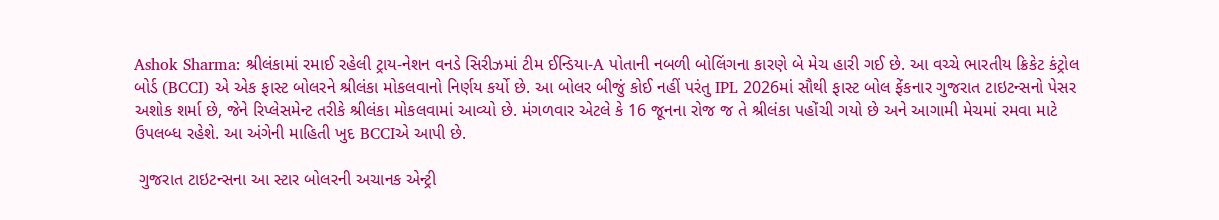Ashok Sharma: શ્રીલંકામાં રમાઈ રહેલી ટ્રાય-નેશન વનડે સિરીઝમાં ટીમ ઈન્ડિયા-A પોતાની નબળી બોલિંગના કારણે બે મેચ હારી ગઈ છે. આ વચ્ચે ભારતીય ક્રિકેટ કંટ્રોલ બોર્ડ (BCCI) એ એક ફાસ્ટ બોલરને શ્રીલંકા મોકલવાનો નિર્ણય કર્યો છે. આ બોલર બીજું કોઈ નહીં પરંતુ IPL 2026માં સૌથી ફાસ્ટ બોલ ફેંકનાર ગુજરાત ટાઇટન્સનો પેસર અશોક શર્મા છે, જેને રિપ્લેસમેન્ટ તરીકે શ્રીલંકા મોકલવામાં આવ્યો છે. મંગળવાર એટલે કે 16 જૂનના રોજ જ તે શ્રીલંકા પહોંચી ગયો છે અને આગામી મેચમાં રમવા માટે ઉપલબ્ધ રહેશે. આ અંગેની માહિતી ખુદ BCCIએ આપી છે.

 ગુજરાત ટાઇટન્સના આ સ્ટાર બોલરની અચાનક એન્ટ્રી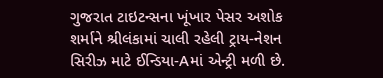ગુજરાત ટાઇટન્સના ખૂંખાર પેસર અશોક શર્માને શ્રીલંકામાં ચાલી રહેલી ટ્રાય-નેશન સિરીઝ માટે ઈન્ડિયા-Aમાં એન્ટ્રી મળી છે.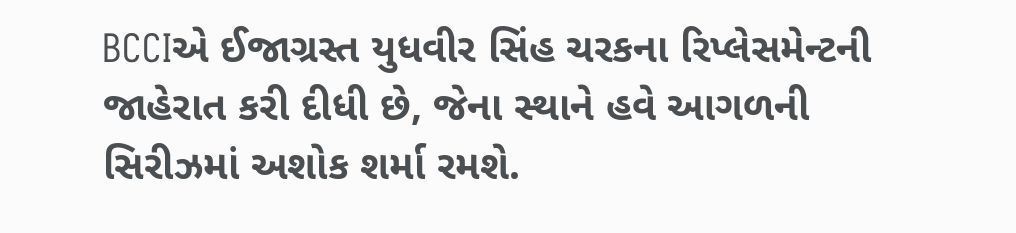BCCIએ ઈજાગ્રસ્ત યુધવીર સિંહ ચરકના રિપ્લેસમેન્ટની જાહેરાત કરી દીધી છે, જેના સ્થાને હવે આગળની સિરીઝમાં અશોક શર્મા રમશે.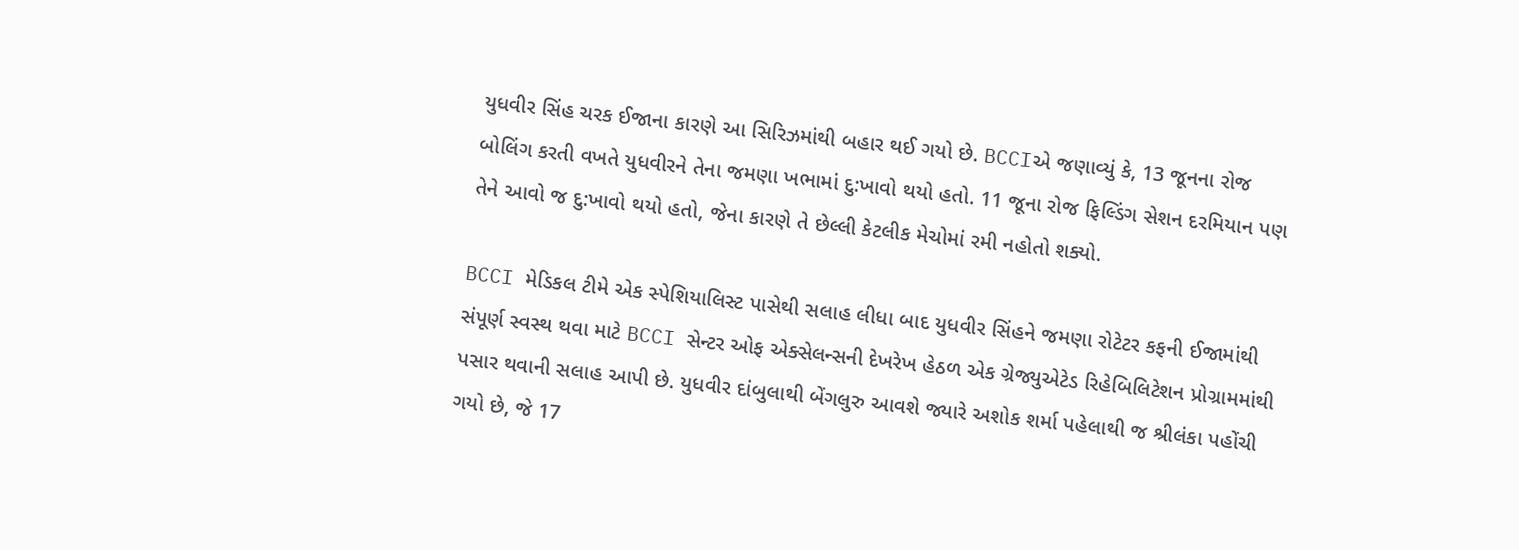યુધવીર સિંહ ચરક ઈજાના કારણે આ સિરિઝમાંથી બહાર થઈ ગયો છે. BCCIએ જણાવ્યું કે, 13 જૂનના રોજ બોલિંગ કરતી વખતે યુધવીરને તેના જમણા ખભામાં દુ:ખાવો થયો હતો. 11 જૂના રોજ ફિલ્ડિંગ સેશન દરમિયાન પણ તેને આવો જ દુ:ખાવો થયો હતો, જેના કારણે તે છેલ્લી કેટલીક મેચોમાં રમી નહોતો શક્યો.

BCCI મેડિકલ ટીમે એક સ્પેશિયાલિસ્ટ પાસેથી સલાહ લીધા બાદ યુધવીર સિંહને જમણા રોટેટર કફની ઈજામાંથી સંપૂર્ણ સ્વસ્થ થવા માટે BCCI સેન્ટર ઓફ એક્સેલન્સની દેખરેખ હેઠળ એક ગ્રેજ્યુએટેડ રિહેબિલિટેશન પ્રોગ્રામમાંથી પસાર થવાની સલાહ આપી છે. યુધવીર દાંબુલાથી બેંગલુરુ આવશે જ્યારે અશોક શર્મા પહેલાથી જ શ્રીલંકા પહોંચી ગયો છે, જે 17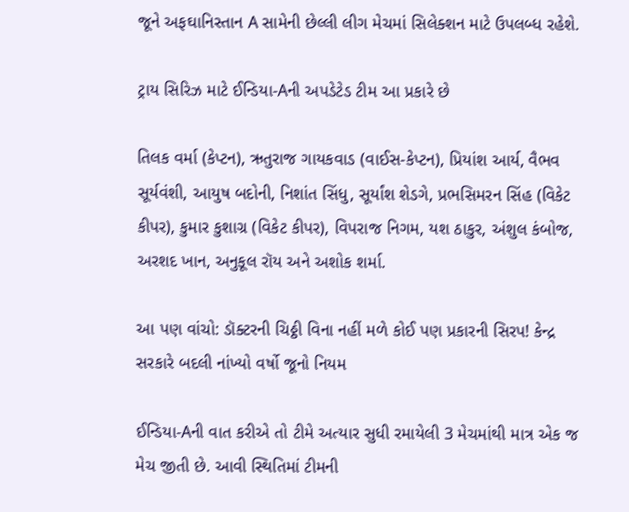જૂને અફઘાનિસ્તાન A સામેની છેલ્લી લીગ મેચમાં સિલેક્શન માટે ઉપલબ્ધ રહેશે.

ટ્રાય સિરિઝ માટે ઈન્ડિયા-Aની અપડેટેડ ટીમ આ પ્રકારે છે

તિલક વર્મા (કેપ્ટન), ઋતુરાજ ગાયકવાડ (વાઈસ-કેપ્ટન), પ્રિયાંશ આર્ય, વૈભવ સૂર્યવંશી, આયુષ બદોની, નિશાંત સિંધુ, સૂર્યાંશ શેડગે, પ્રભસિમરન સિંહ (વિકેટ કીપર), કુમાર કુશાગ્ર (વિકેટ કીપર), વિપરાજ નિગમ, યશ ઠાકુર, અંશુલ કંબોજ, અરશદ ખાન, અનુકૂલ રૉય અને અશોક શર્મા.

આ પણ વાંચો: ડૉક્ટરની ચિઠ્ઠી વિના નહીં મળે કોઈ પણ પ્રકારની સિરપ! કેન્દ્ર સરકારે બદલી નાંખ્યો વર્ષો જૂનો નિયમ

ઈન્ડિયા-Aની વાત કરીએ તો ટીમે અત્યાર સુધી રમાયેલી 3 મેચમાંથી માત્ર એક જ મેચ જીતી છે. આવી સ્થિતિમાં ટીમની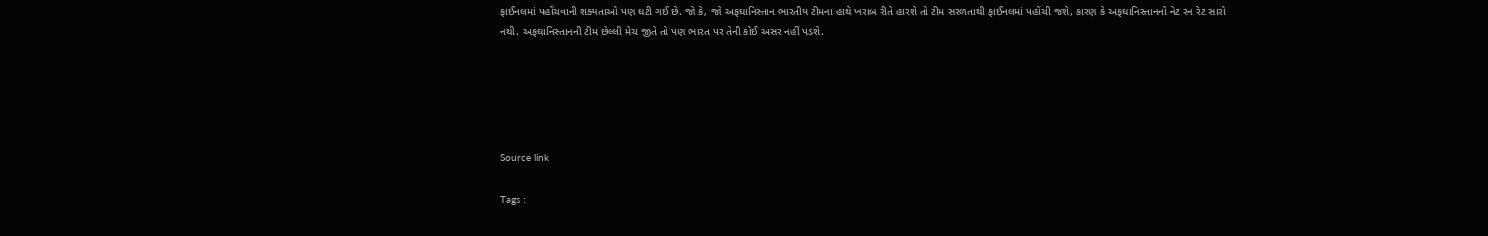ફાઈનલમાં પહોંચવાની શક્યતાઓ પણ ઘટી ગઈ છે. જો કે, જો અફઘાનિસ્તાન ભારતીય ટીમના હાથે ખરાબ રીતે હારશે તો ટીમ સરળતાથી ફાઈનલમાં પહોંચી જશે, કારણ કે અફઘાનિસ્તાનનો નેટ રન રેટ સારો નથી. અફઘાનિસ્તાનની ટીમ છેલ્લી મેચ જીતે તો પણ ભારત પર તેની કોઈ અસર નહીં પડશે.





Source link

Tags :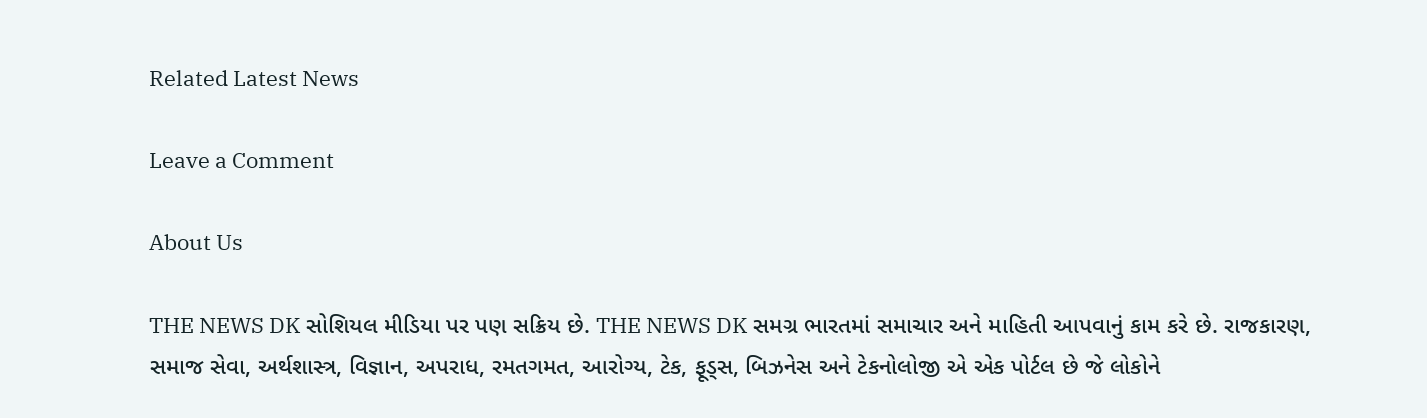Related Latest News

Leave a Comment

About Us

THE NEWS DK સોશિયલ મીડિયા પર પણ સક્રિય છે. THE NEWS DK સમગ્ર ભારતમાં સમાચાર અને માહિતી આપવાનું કામ કરે છે. રાજકારણ, સમાજ સેવા, અર્થશાસ્ત્ર, વિજ્ઞાન, અપરાધ, રમતગમત, આરોગ્ય, ટેક, ફૂડ્સ, બિઝનેસ અને ટેકનોલોજી એ એક પોર્ટલ છે જે લોકોને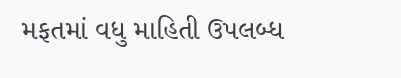મફતમાં વધુ માહિતી ઉપલબ્ધ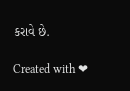કરાવે છે.

Created with ❤